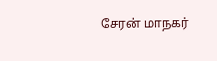சேரன் மாநகர்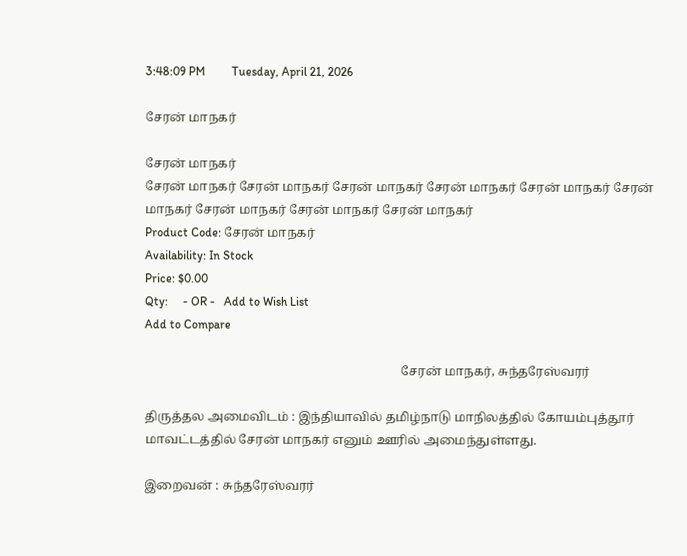3:48:09 PM         Tuesday, April 21, 2026

சேரன் மாநகர்

சேரன் மாநகர்
சேரன் மாநகர் சேரன் மாநகர் சேரன் மாநகர் சேரன் மாநகர் சேரன் மாநகர் சேரன் மாநகர் சேரன் மாநகர் சேரன் மாநகர் சேரன் மாநகர்
Product Code: சேரன் மாநகர்
Availability: In Stock
Price: $0.00
Qty:     - OR -   Add to Wish List
Add to Compare

                                                                                  சேரன் மாநகர், சுந்தரேஸ்வரர்

திருத்தல அமைவிடம் : இந்தியாவில் தமிழ்நாடு மாநிலத்தில் கோயம்புத்தூர் மாவட்டத்தில் சேரன் மாநகர் எனும் ஊரில் அமைந்துள்ளது.

இறைவன் : சுந்தரேஸ்வரர்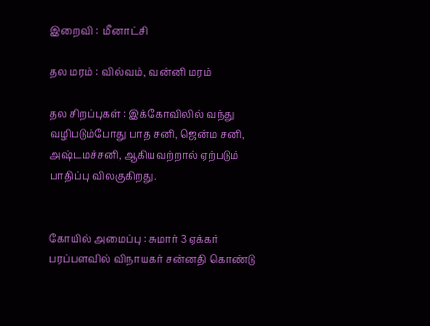இறைவி :  மீனாட்சி

தல மரம் : வில்வம், வன்னி மரம்

தல சிறப்புகள் : இக்கோவிலில் வந்து வழிபடும்போது பாத சனி, ஜென்ம சனி, அஷ்டமச்சனி, ஆகியவற்றால் ஏற்படும் பாதிப்பு விலகுகிறது.


கோயில் அமைப்பு : சுமார் 3 ஏக்கர் பரப்பளவில் விநாயகர் சன்னதி கொண்டு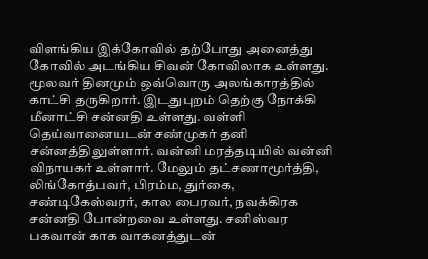விளங்கிய இக்கோவில் தற்போது அனைத்து கோவில் அடங்கிய சிவன் கோவிலாக உள்ளது. மூலவர் தினமும் ஒவ்வொரு அலங்காரத்தில் காட்சி தருகிறார். இடதுபுறம் தெற்கு நோக்கி மீனாட்சி சன்னதி உள்ளது. வள்ளி தெய்வானையடன் சண்முகர் தனி சன்னத்திலுள்ளார். வன்னி மரத்தடியில் வன்னி விநாயகர் உள்ளார். மேலும் தட்சணாமூர்த்தி, லிங்கோத்பவர், பிரம்ம, துர்கை, சண்டிகேஸ்வரர், கால பைரவர், நவக்கிரக சன்னதி போன்றவை உள்ளது. சனிஸ்வர பகவான் காக வாகனத்துடன்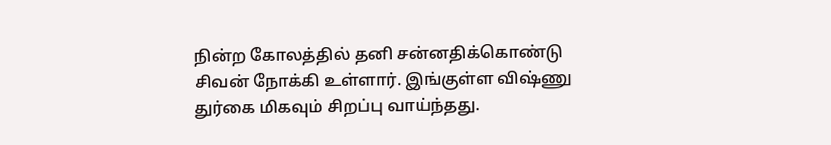நின்ற கோலத்தில் தனி சன்னதிக்கொண்டு சிவன் நோக்கி உள்ளார். இங்குள்ள விஷ்ணு துர்கை மிகவும் சிறப்பு வாய்ந்தது.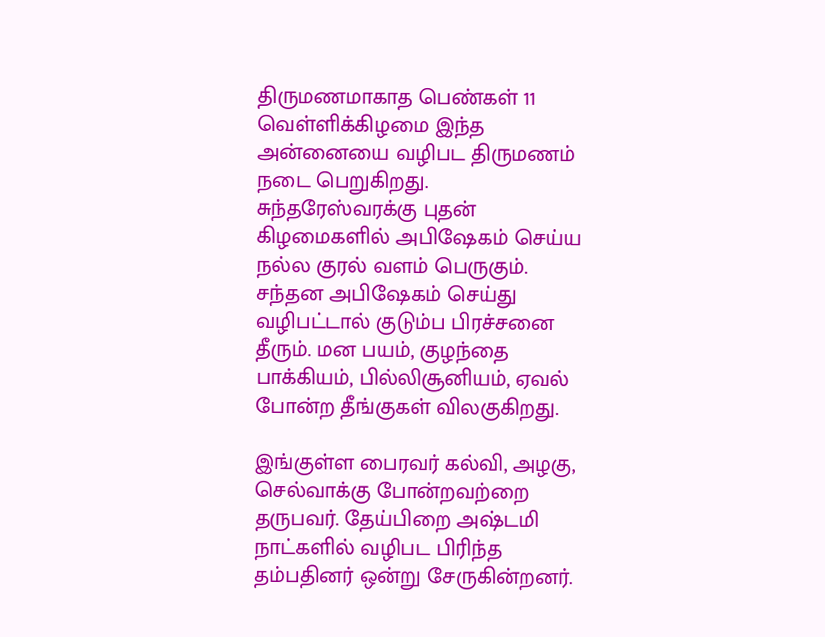திருமணமாகாத பெண்கள் 11 வெள்ளிக்கிழமை இந்த அன்னையை வழிபட திருமணம் நடை பெறுகிறது. சுந்தரேஸ்வரக்கு புதன் கிழமைகளில் அபிஷேகம் செய்ய நல்ல குரல் வளம் பெருகும். சந்தன அபிஷேகம் செய்து வழிபட்டால் குடும்ப பிரச்சனை தீரும். மன பயம், குழந்தை பாக்கியம், பில்லிசூனியம், ஏவல் போன்ற தீங்குகள் விலகுகிறது.

இங்குள்ள பைரவர் கல்வி, அழகு, செல்வாக்கு போன்றவற்றை தருபவர். தேய்பிறை அஷ்டமி நாட்களில் வழிபட பிரிந்த தம்பதினர் ஒன்று சேருகின்றனர்.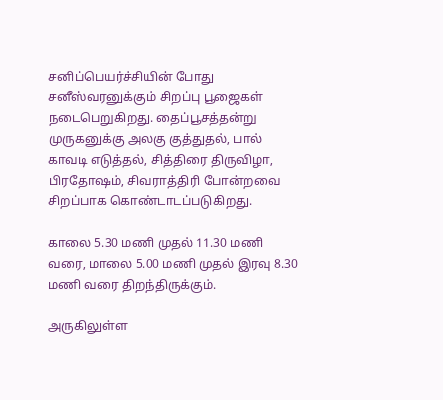சனிப்பெயர்ச்சியின் போது சனீஸ்வரனுக்கும் சிறப்பு பூஜைகள் நடைபெறுகிறது. தைப்பூசத்தன்று முருகனுக்கு அலகு குத்துதல், பால் காவடி எடுத்தல், சித்திரை திருவிழா, பிரதோஷம், சிவராத்திரி போன்றவை சிறப்பாக கொண்டாடப்படுகிறது.

காலை 5.30 மணி முதல் 11.30 மணி வரை, மாலை 5.00 மணி முதல் இரவு 8.30 மணி வரை திறந்திருக்கும்.

அருகிலுள்ள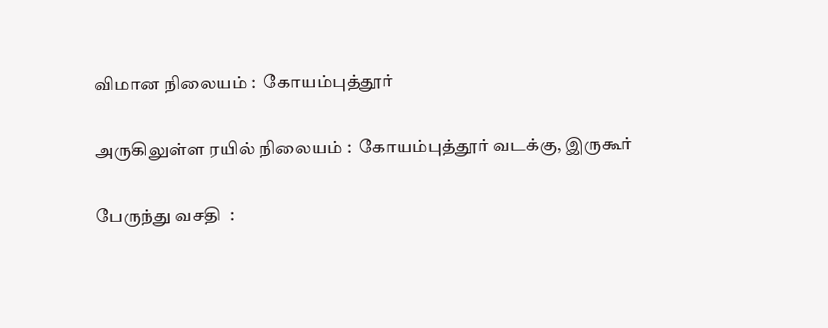விமான நிலையம் :  கோயம்புத்தூர்

அருகிலுள்ள ரயில் நிலையம் :  கோயம்புத்தூர் வடக்கு, இருகூர்

பேருந்து வசதி  :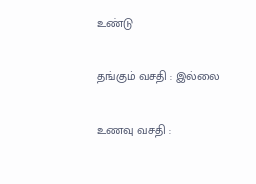உண்டு

தங்கும் வசதி : இல்லை

உணவு வசதி :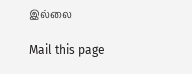இல்லை

Mail this page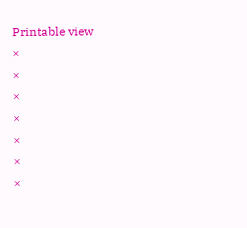Printable view
×
×
×
×
×
×
×